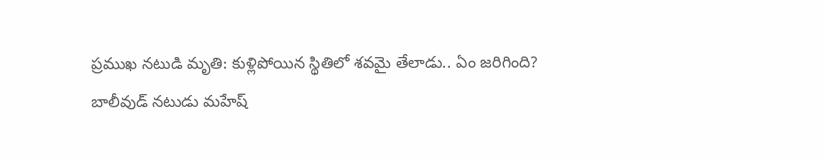ప్రముఖ నటుడి మృతి: కుళ్లిపోయిన స్థితిలో శవమై తేలాడు.. ఏం జరిగింది?
బాలీవుడ్ నటుడు మహేష్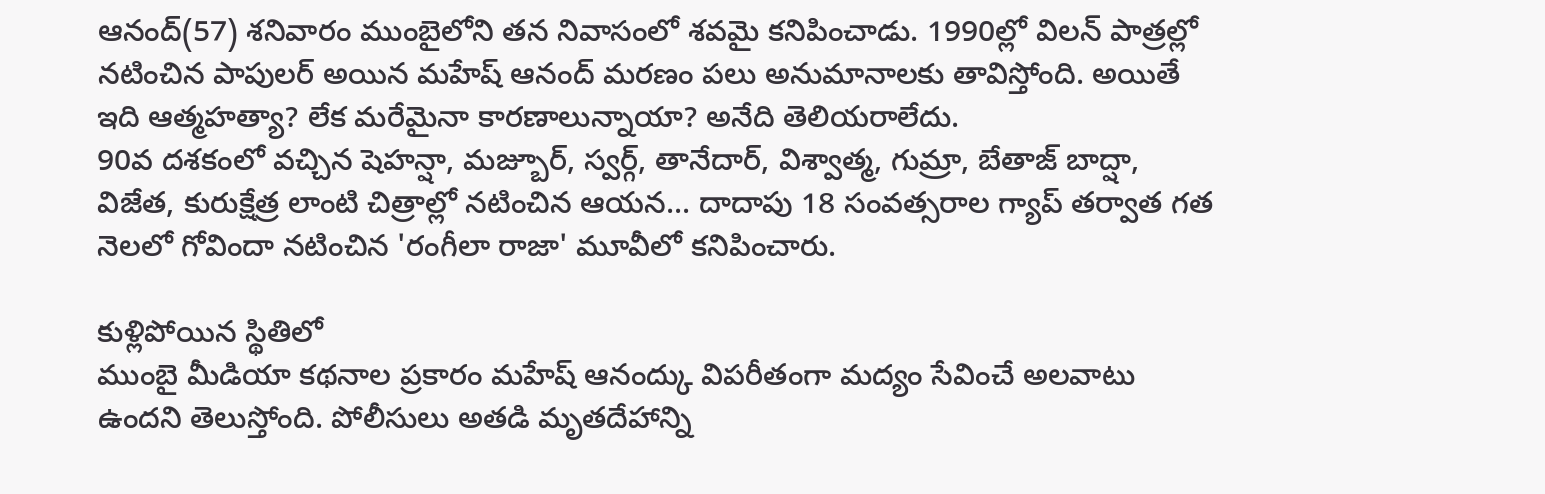ఆనంద్(57) శనివారం ముంబైలోని తన నివాసంలో శవమై కనిపించాడు. 1990ల్లో విలన్ పాత్రల్లో నటించిన పాపులర్ అయిన మహేష్ ఆనంద్ మరణం పలు అనుమానాలకు తావిస్తోంది. అయితే ఇది ఆత్మహత్యా? లేక మరేమైనా కారణాలున్నాయా? అనేది తెలియరాలేదు.
90వ దశకంలో వచ్చిన షెహన్షా, మజ్బూర్, స్వర్గ్, తానేదార్, విశ్వాత్మ, గుమ్రా, బేతాజ్ బాద్షా, విజేత, కురుక్షేత్ర లాంటి చిత్రాల్లో నటించిన ఆయన... దాదాపు 18 సంవత్సరాల గ్యాప్ తర్వాత గత నెలలో గోవిందా నటించిన 'రంగీలా రాజా' మూవీలో కనిపించారు.

కుళ్లిపోయిన స్థితిలో
ముంబై మీడియా కథనాల ప్రకారం మహేష్ ఆనంద్కు విపరీతంగా మద్యం సేవించే అలవాటు ఉందని తెలుస్తోంది. పోలీసులు అతడి మృతదేహాన్ని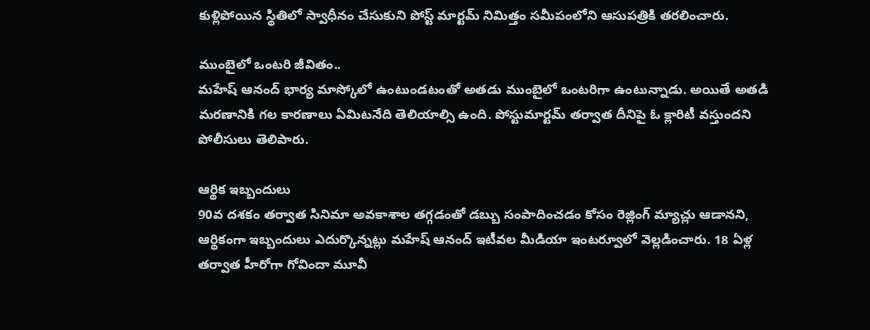కుళ్లిపోయిన స్థితిలో స్వాధీనం చేసుకుని పోస్ట్ మార్టమ్ నిమిత్తం సమీపంలోని ఆసుపత్రికి తరలించారు.

ముంబైలో ఒంటరి జీవితం..
మహేష్ ఆనంద్ భార్య మాస్కోలో ఉంటుండటంతో అతడు ముంబైలో ఒంటరిగా ఉంటున్నాడు. అయితే అతడి మరణానికి గల కారణాలు ఏమిటనేది తెలియాల్సి ఉంది. పోస్టుమార్టమ్ తర్వాత దీనిపై ఓ క్లారిటీ వస్తుందని పోలీసులు తెలిపారు.

ఆర్థిక ఇబ్బందులు
90వ దశకం తర్వాత సినిమా అవకాశాల తగ్గడంతో డబ్బు సంపాదించడం కోసం రెజ్లింగ్ మ్యాచ్లు ఆడానని, ఆర్థికంగా ఇబ్బందులు ఎదుర్కొన్నట్లు మహేష్ ఆనంద్ ఇటీవల మీడియా ఇంటర్వూలో వెల్లడించారు. 18 ఏళ్ల తర్వాత హీరోగా గోవిందా మూవీ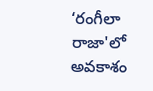‘రంగీలా రాజా'లో అవకాశం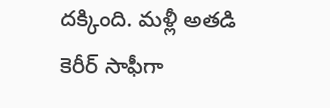దక్కింది. మళ్లీ అతడి కెరీర్ సాఫీగా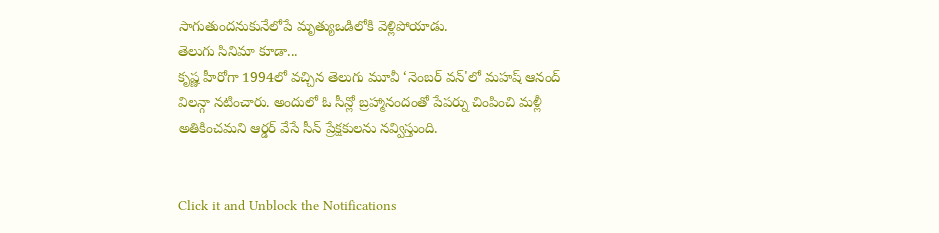సాగుతుందనుకునేలోపే మృత్యుఒడిలోకి వెళ్లిపోయాడు.
తెలుగు సినిమా కూడా...
కృష్ణ హీరోగా 1994లో వచ్చిన తెలుగు మూవీ ‘నెంబర్ వన్'లో మహష్ ఆనంద్ విలన్గా నటించారు. అందులో ఓ సీన్లో బ్రహ్మానందంతో పేపర్ను చింపించి మళ్లీ అతికించమని ఆర్డర్ వేసే సీన్ ప్రేక్షకులను నవ్విస్తుంది.


Click it and Unblock the Notifications